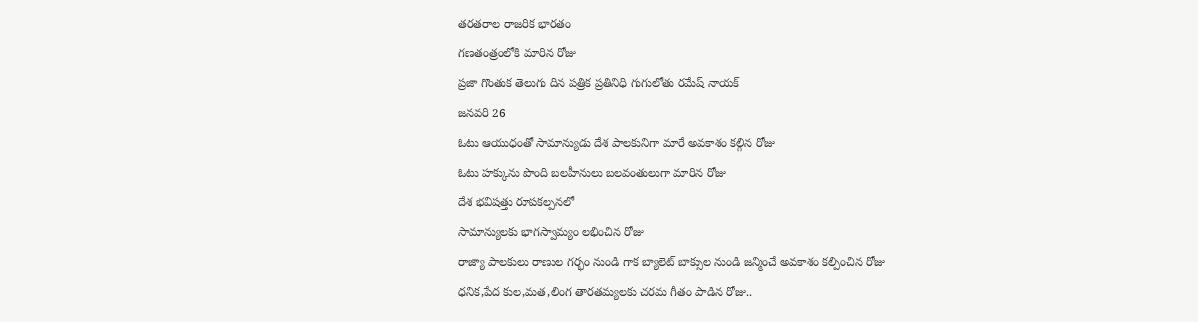తరతరాల రాజరిక భారతం
గణతంత్రంలోకి మారిన రోజు
ప్రజా గొంతుక తెలుగు దిన పత్రిక ప్రతినిధి గుగులోతు రమేష్ నాయక్
జనవరి 26
ఓటు ఆయుధంతో సామాన్యుడు దేశ పాలకునిగా మారే అవకాశం కల్గిన రోజు
ఓటు హక్కును పొంది బలహీనులు బలవంతులుగా మారిన రోజు
దేశ భవిషత్తు రూపకల్పనలో
సామాన్యులకు భాగస్వామ్యం లభించిన రోజు
రాజ్యా పాలకులు రాణుల గర్భం నుండి గాక బ్యాలెట్ బాక్సుల నుండి జన్మించే అవకాశం కల్పించిన రోజు
ధనిక,పేద కుల,మత,లింగ తారతమ్యలకు చరమ గీతం పాడిన రోజు..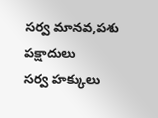సర్వ మానవ,పశు పక్షాదులు
సర్వ హక్కులు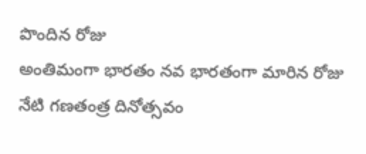పొందిన రోజు
అంతిమంగా భారతం నవ భారతంగా మారిన రోజు
నేటి గణతంత్ర దినోత్సవం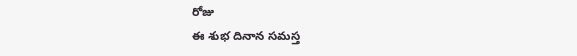రోజు
ఈ శుభ దినాన సమస్త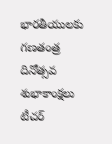భారతీయులకు గణతంత్ర దినోత్సవ శుభాకాంక్షలు
టీచర్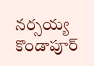నర్సయ్య కొండాపూర్